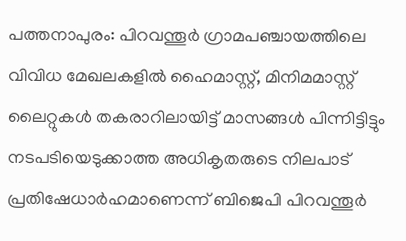പത്തനാപുരം: പിറവന്തൂർ ഗ്രാമപഞ്ചായത്തിലെ വിവിധ മേഖലകളിൽ ഹൈമാസ്റ്റ്, മിനിമമാസ്റ്റ് ലൈറ്റുകൾ തകരാറിലായിട്ട് മാസങ്ങൾ പിന്നിട്ടിട്ടും നടപടിയെടുക്കാത്ത അധികൃതരുടെ നിലപാട് പ്രതിഷേധാർഹമാണെന്ന് ബിജെപി പിറവന്തൂർ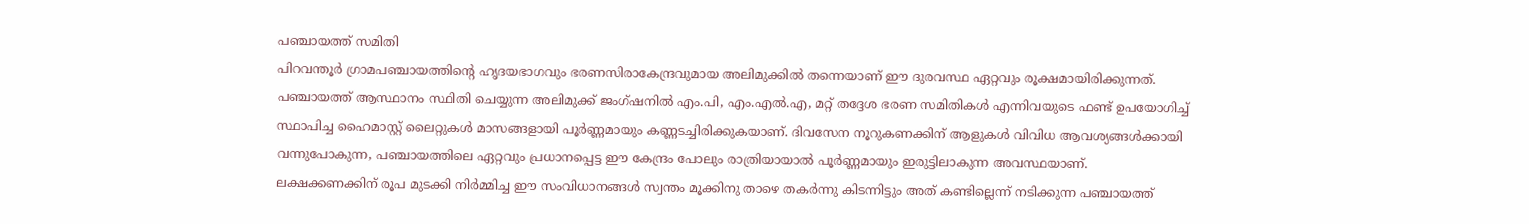പഞ്ചായത്ത് സമിതി
പിറവന്തൂർ ഗ്രാമപഞ്ചായത്തിന്റെ ഹൃദയഭാഗവും ഭരണസിരാകേന്ദ്രവുമായ അലിമുക്കിൽ തന്നെയാണ് ഈ ദുരവസ്ഥ ഏറ്റവും രൂക്ഷമായിരിക്കുന്നത്. പഞ്ചായത്ത് ആസ്ഥാനം സ്ഥിതി ചെയ്യുന്ന അലിമുക്ക് ജംഗ്ഷനിൽ എം.പി, എം.എൽ.എ, മറ്റ് തദ്ദേശ ഭരണ സമിതികൾ എന്നിവയുടെ ഫണ്ട് ഉപയോഗിച്ച് സ്ഥാപിച്ച ഹൈമാസ്റ്റ് ലൈറ്റുകൾ മാസങ്ങളായി പൂർണ്ണമായും കണ്ണടച്ചിരിക്കുകയാണ്. ദിവസേന നൂറുകണക്കിന് ആളുകൾ വിവിധ ആവശ്യങ്ങൾക്കായി വന്നുപോകുന്ന, പഞ്ചായത്തിലെ ഏറ്റവും പ്രധാനപ്പെട്ട ഈ കേന്ദ്രം പോലും രാത്രിയായാൽ പൂർണ്ണമായും ഇരുട്ടിലാകുന്ന അവസ്ഥയാണ്.
ലക്ഷക്കണക്കിന് രൂപ മുടക്കി നിർമ്മിച്ച ഈ സംവിധാനങ്ങൾ സ്വന്തം മൂക്കിനു താഴെ തകർന്നു കിടന്നിട്ടും അത് കണ്ടില്ലെന്ന് നടിക്കുന്ന പഞ്ചായത്ത്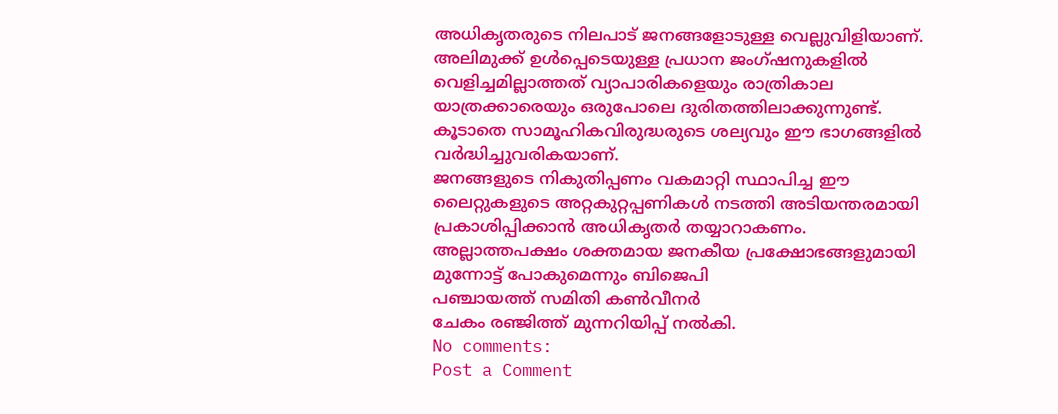അധികൃതരുടെ നിലപാട് ജനങ്ങളോടുള്ള വെല്ലുവിളിയാണ്. അലിമുക്ക് ഉൾപ്പെടെയുള്ള പ്രധാന ജംഗ്ഷനുകളിൽ വെളിച്ചമില്ലാത്തത് വ്യാപാരികളെയും രാത്രികാല യാത്രക്കാരെയും ഒരുപോലെ ദുരിതത്തിലാക്കുന്നുണ്ട്. കൂടാതെ സാമൂഹികവിരുദ്ധരുടെ ശല്യവും ഈ ഭാഗങ്ങളിൽ വർദ്ധിച്ചുവരികയാണ്.
ജനങ്ങളുടെ നികുതിപ്പണം വകമാറ്റി സ്ഥാപിച്ച ഈ ലൈറ്റുകളുടെ അറ്റകുറ്റപ്പണികൾ നടത്തി അടിയന്തരമായി പ്രകാശിപ്പിക്കാൻ അധികൃതർ തയ്യാറാകണം. അല്ലാത്തപക്ഷം ശക്തമായ ജനകീയ പ്രക്ഷോഭങ്ങളുമായി മുന്നോട്ട് പോകുമെന്നും ബിജെപി
പഞ്ചായത്ത് സമിതി കൺവീനർ
ചേകം രഞ്ജിത്ത് മുന്നറിയിപ്പ് നൽകി.
No comments:
Post a Comment